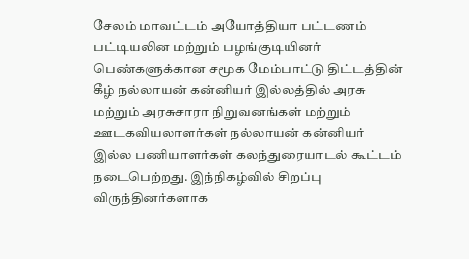சேலம் மாவட்டம் அயோத்தியா பட்டணம் பட்டியலின மற்றும் பழங்குடியினர் பெண்களுக்கான சமூக மேம்பாட்டு திட்டத்தின் கீழ் நல்லாயன் கன்னியர் இல்லத்தில் அரசு மற்றும் அரசுசாரா நிறுவனங்கள் மற்றும் ஊடகவியலாளர்கள் நல்லாயன் கன்னியர் இல்ல பணியாளர்கள் கலந்துரையாடல் கூட்டம் நடைபெற்றது. இந்நிகழ்வில் சிறப்பு விருந்தினர்களாக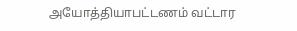அயோத்தியாபட்டணம் வட்டார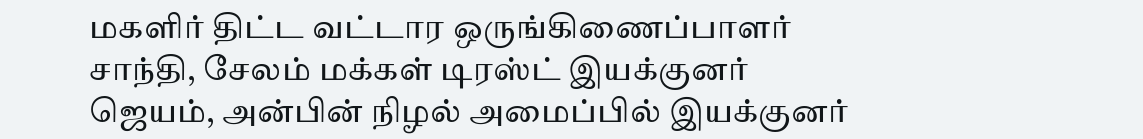மகளிர் திட்ட வட்டார ஒருங்கிணைப்பாளர் சாந்தி, சேலம் மக்கள் டிரஸ்ட் இயக்குனர் ஜெயம், அன்பின் நிழல் அமைப்பில் இயக்குனர்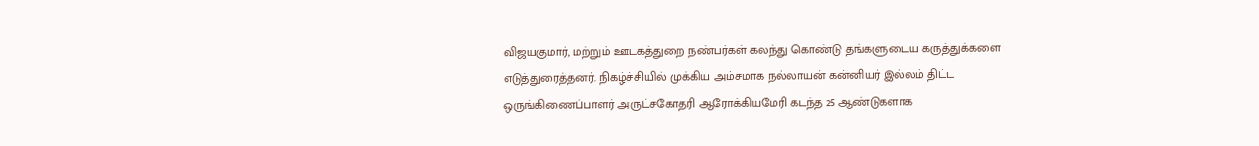விஜயகுமார், மற்றும் ஊடகத்துறை நண்பர்கள் கலந்து கொண்டு தங்களுடைய கருத்துக்களை எடுத்துரைத்தனர். நிகழ்ச்சியில் முக்கிய அம்சமாக நல்லாயன் கன்னியர் இல்லம் திட்ட ஒருங்கிணைப்பாளர் அருட்சகோதரி ஆரோக்கியமேரி கடந்த 25 ஆண்டுகளாக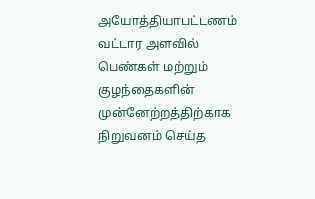அயோத்தியாபட்டணம் வட்டார அளவில் பெண்கள் மற்றும் குழந்தைகளின் முன்னேற்றத்திற்காக நிறுவனம் செய்த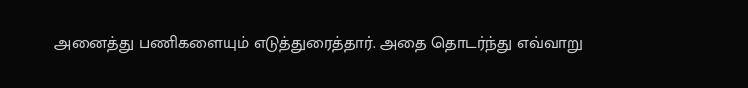அனைத்து பணிகளையும் எடுத்துரைத்தார். அதை தொடர்ந்து எவ்வாறு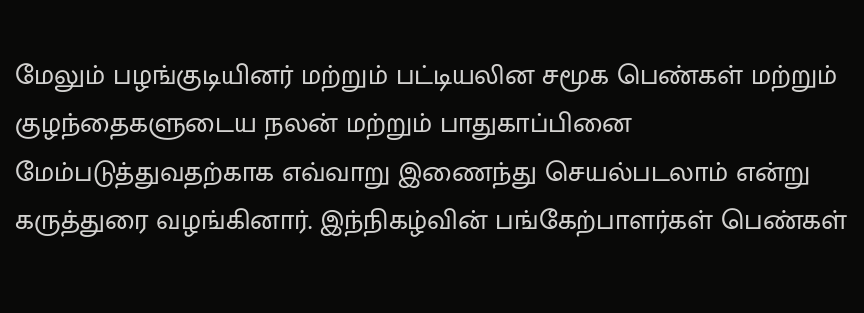மேலும் பழங்குடியினர் மற்றும் பட்டியலின சமூக பெண்கள் மற்றும் குழந்தைகளுடைய நலன் மற்றும் பாதுகாப்பினை மேம்படுத்துவதற்காக எவ்வாறு இணைந்து செயல்படலாம் என்று கருத்துரை வழங்கினார். இந்நிகழ்வின் பங்கேற்பாளர்கள் பெண்கள்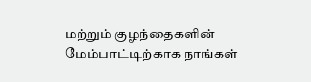மற்றும் குழந்தைகளின் மேம்பாட்டிற்காக நாங்கள்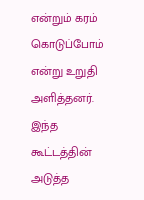என்றும் கரம் கொடுப்போம் என்று உறுதி அளித்தனர். இந்த கூட்டத்தின் அடுத்த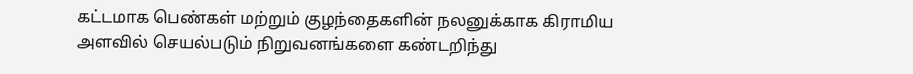கட்டமாக பெண்கள் மற்றும் குழந்தைகளின் நலனுக்காக கிராமிய அளவில் செயல்படும் நிறுவனங்களை கண்டறிந்து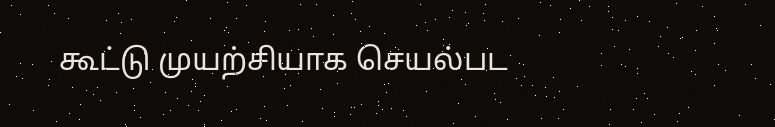கூட்டு முயற்சியாக செயல்பட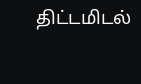திட்டமிடல்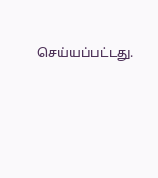செய்யப்பட்டது.